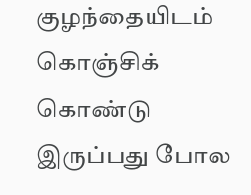குழந்தையிடம் கொஞ்சிக் கொண்டு இருப்பது போல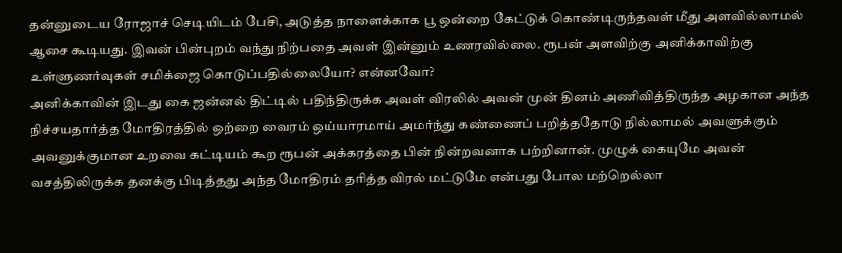தன்னுடைய ரோஜாச் செடியிடம் பேசி, அடுத்த நாளைக்காக பூ ஒன்றை கேட்டுக் கொண்டிருந்தவள் மீது அளவில்லாமல் ஆசை கூடியது. இவன் பின்புறம் வந்து நிற்பதை அவள் இன்னும் உணரவில்லை. ரூபன் அளவிற்கு அனிக்காவிற்கு உள்ளுணர்வுகள் சமிக்ஜை கொடுப்பதில்லையோ? என்னவோ?
அனிக்காவின் இடது கை ஜன்னல் திட்டில் பதிந்திருக்க அவள் விரலில் அவன் முன் தினம் அணிவித்திருந்த அழகான அந்த நிச்சயதார்த்த மோதிரத்தில் ஒற்றை வைரம் ஒய்யாரமாய் அமர்ந்து கண்ணைப் பறித்ததோடு நில்லாமல் அவளுக்கும் அவனுக்குமான உறவை கட்டியம் கூற ரூபன் அக்கரத்தை பின் நின்றவனாக பற்றினான். முழுக் கையுமே அவன் வசத்திலிருக்க தனக்கு பிடித்தது அந்த மோதிரம் தரித்த விரல் மட்டுமே என்பது போல மற்றெல்லா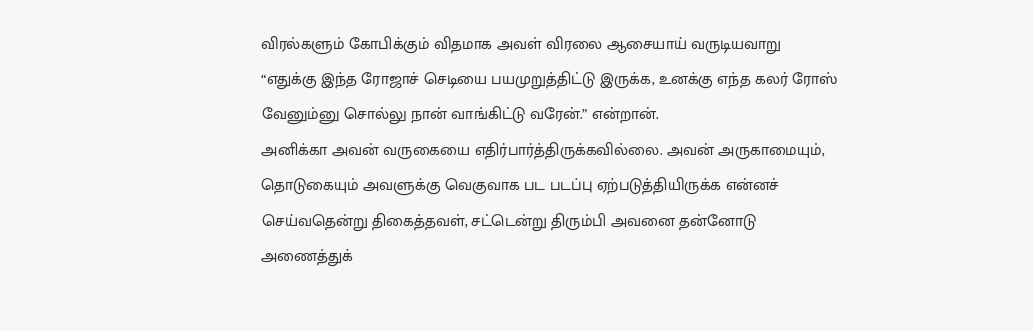விரல்களும் கோபிக்கும் விதமாக அவள் விரலை ஆசையாய் வருடியவாறு
“எதுக்கு இந்த ரோஜாச் செடியை பயமுறுத்திட்டு இருக்க, உனக்கு எந்த கலர் ரோஸ் வேனும்னு சொல்லு நான் வாங்கிட்டு வரேன்.” என்றான்.
அனிக்கா அவன் வருகையை எதிர்பார்த்திருக்கவில்லை. அவன் அருகாமையும், தொடுகையும் அவளுக்கு வெகுவாக பட படப்பு ஏற்படுத்தியிருக்க என்னச் செய்வதென்று திகைத்தவள், சட்டென்று திரும்பி அவனை தன்னோடு அணைத்துக்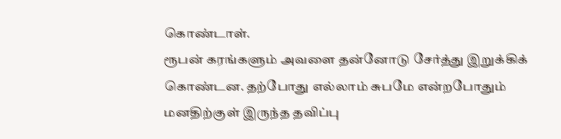கொண்டாள்.
ரூபன் கரங்களும் அவளை தன்னோடு சேர்த்து இறுக்கிக் கொண்டன. தற்போது எல்லாம் சுபமே என்றபோதும் மனதிற்குள் இருந்த தவிப்பு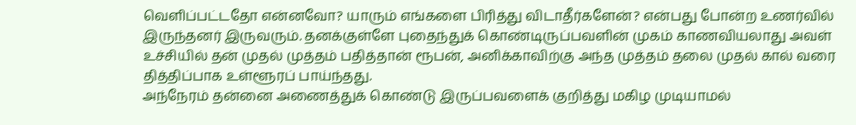வெளிப்பட்டதோ என்னவோ? யாரும் எங்களை பிரித்து விடாதீர்களேன்? என்பது போன்ற உணர்வில் இருந்தனர் இருவரும். தனக்குள்ளே புதைந்துக் கொண்டிருப்பவளின் முகம் காணவியலாது அவள் உச்சியில் தன் முதல் முத்தம் பதித்தான் ரூபன், அனிக்காவிற்கு அந்த முத்தம் தலை முதல் கால் வரை தித்திப்பாக உள்ளூரப் பாய்ந்தது.
அந்நேரம் தன்னை அணைத்துக் கொண்டு இருப்பவளைக் குறித்து மகிழ முடியாமல்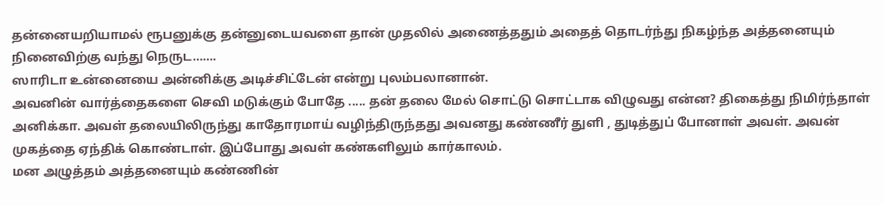தன்னையறியாமல் ரூபனுக்கு தன்னுடையவளை தான் முதலில் அணைத்ததும் அதைத் தொடர்ந்து நிகழ்ந்த அத்தனையும் நினைவிற்கு வந்து நெருட…….
ஸாரிடா உன்னையை அன்னிக்கு அடிச்சிட்டேன் என்று புலம்பலானான்.
அவனின் வார்த்தைகளை செவி மடுக்கும் போதே ..... தன் தலை மேல் சொட்டு சொட்டாக விழுவது என்ன? திகைத்து நிமிர்ந்தாள் அனிக்கா. அவள் தலையிலிருந்து காதோரமாய் வழிந்திருந்தது அவனது கண்ணீர் துளி , துடித்துப் போனாள் அவள். அவன் முகத்தை ஏந்திக் கொண்டாள். இப்போது அவள் கண்களிலும் கார்காலம்.
மன அழுத்தம் அத்தனையும் கண்ணின்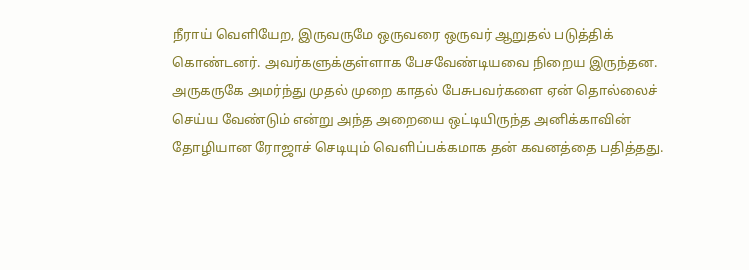நீராய் வெளியேற, இருவருமே ஒருவரை ஒருவர் ஆறுதல் படுத்திக் கொண்டனர். அவர்களுக்குள்ளாக பேசவேண்டியவை நிறைய இருந்தன. அருகருகே அமர்ந்து முதல் முறை காதல் பேசுபவர்களை ஏன் தொல்லைச் செய்ய வேண்டும் என்று அந்த அறையை ஒட்டியிருந்த அனிக்காவின் தோழியான ரோஜாச் செடியும் வெளிப்பக்கமாக தன் கவனத்தை பதித்தது.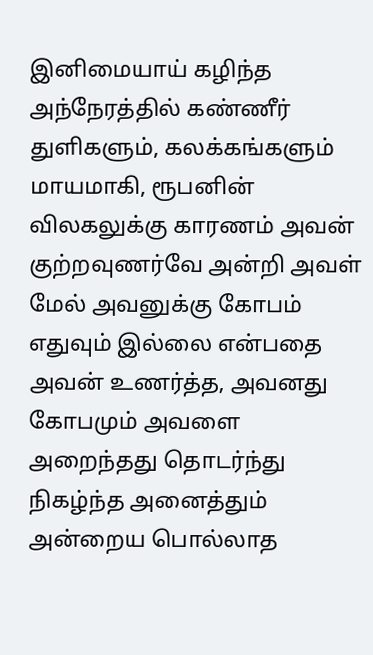இனிமையாய் கழிந்த அந்நேரத்தில் கண்ணீர் துளிகளும், கலக்கங்களும் மாயமாகி, ரூபனின் விலகலுக்கு காரணம் அவன் குற்றவுணர்வே அன்றி அவள் மேல் அவனுக்கு கோபம் எதுவும் இல்லை என்பதை அவன் உணர்த்த, அவனது கோபமும் அவளை அறைந்தது தொடர்ந்து நிகழ்ந்த அனைத்தும் அன்றைய பொல்லாத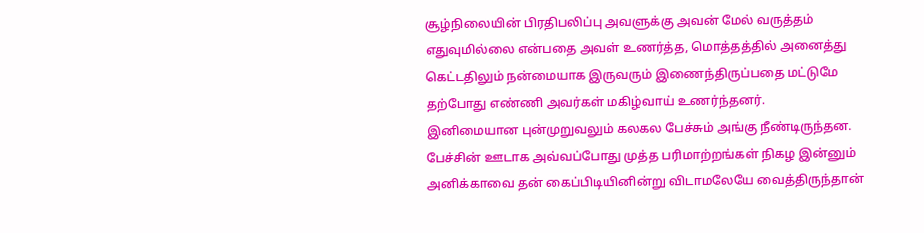சூழ்நிலையின் பிரதிபலிப்பு அவளுக்கு அவன் மேல் வருத்தம் எதுவுமில்லை என்பதை அவள் உணர்த்த, மொத்தத்தில் அனைத்து கெட்டதிலும் நன்மையாக இருவரும் இணைந்திருப்பதை மட்டுமே தற்போது எண்ணி அவர்கள் மகிழ்வாய் உணர்ந்தனர்.
இனிமையான புன்முறுவலும் கலகல பேச்சும் அங்கு நீண்டிருந்தன. பேச்சின் ஊடாக அவ்வப்போது முத்த பரிமாற்றங்கள் நிகழ இன்னும் அனிக்காவை தன் கைப்பிடியினின்று விடாமலேயே வைத்திருந்தான்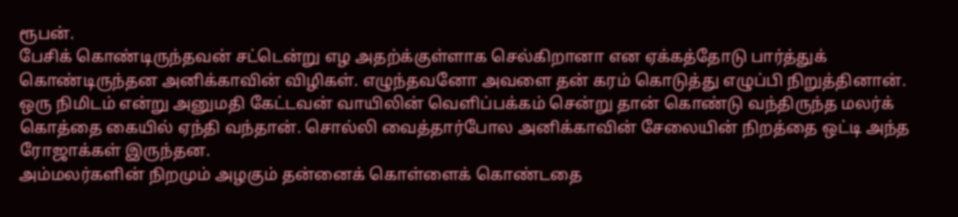ரூபன்.
பேசிக் கொண்டிருந்தவன் சட்டென்று எழ அதற்க்குள்ளாக செல்கிறானா என ஏக்கத்தோடு பார்த்துக் கொண்டிருந்தன அனிக்காவின் விழிகள். எழுந்தவனோ அவளை தன் கரம் கொடுத்து எழுப்பி நிறுத்தினான்.
ஒரு நிமிடம் என்று அனுமதி கேட்டவன் வாயிலின் வெளிப்பக்கம் சென்று தான் கொண்டு வந்திருந்த மலர்க் கொத்தை கையில் ஏந்தி வந்தான். சொல்லி வைத்தார்போல அனிக்காவின் சேலையின் நிறத்தை ஒட்டி அந்த ரோஜாக்கள் இருந்தன.
அம்மலர்களின் நிறமும் அழகும் தன்னைக் கொள்ளைக் கொண்டதை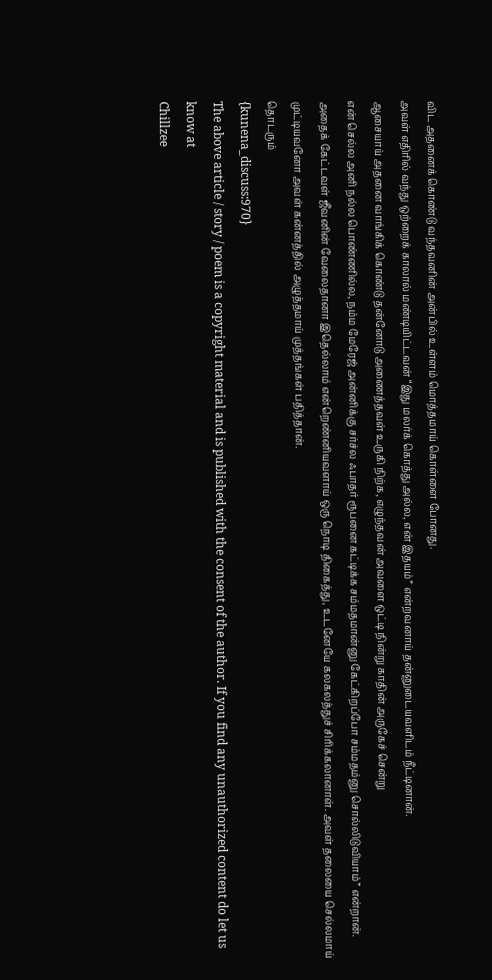விட அதனைக் கொண்டு வந்தவனின் அன்பில் உள்ளம் மொத்தமாய் கொள்ளை போனது.
அவள் எதிரில் வந்து ஒற்றைக் காலால் மண்டியிட்டவன் “இது மலர்க் கொத்து அல்ல, என் இதயம்” என்றவனாய் தன்னுடையவளிடம் நீட்டினான்.
ஆசையாய் அதனை வாங்கிக் கொண்டு தன்னோடு அணைத்தவள் உருகி நிற்க, எழுந்தவன் அவளை ஒட்டி நின்று காதின் அருகேச் சென்று
என் செல்ல அனி நல்ல பொண்ணில்ல, நம்ம மேரேஜ் அன்னிக்கு சர்ச்ல ஃபாதர் ரூபனை கட்டிக்க சம்மதமான்னு கேட்கிறப்போ சம்மதம்னு சொல்லிடுவியாம்” என்றான்.
அதைக் கேட்டவள் ஜீவனின் வேலைதானா இதெல்லாம் என்றெண்னியவளாய் ஒரு நொடி திகைத்து, உடனேயே கலகலத்துச் சிரிக்கலானாள். அவள் தலையை செல்லமாய் முட்டியவனோ அவள் கன்னத்தில் அழுத்தமாய் முத்தங்கள் பதித்தான்.
தொடரும்
{kunena_discuss:970}
The above article / story / poem is a copyright material and is published with the consent of the author. If you find any unauthorized content do let us know at
Chillzee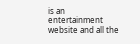is an entertainment website and all the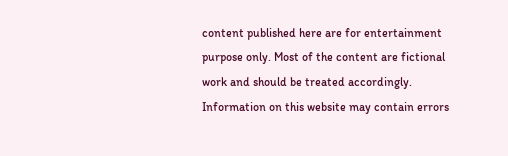content published here are for entertainment purpose only. Most of the content are fictional work and should be treated accordingly. Information on this website may contain errors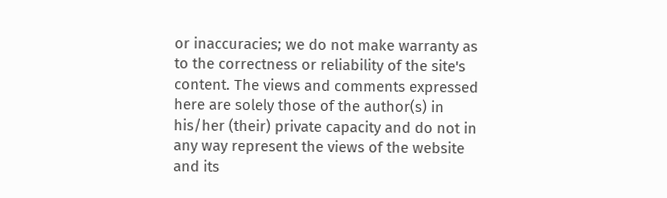or inaccuracies; we do not make warranty as to the correctness or reliability of the site's content. The views and comments expressed here are solely those of the author(s) in his/her (their) private capacity and do not in any way represent the views of the website and its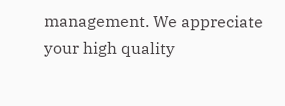management. We appreciate your high quality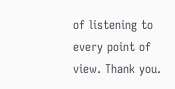of listening to every point of view. Thank you.